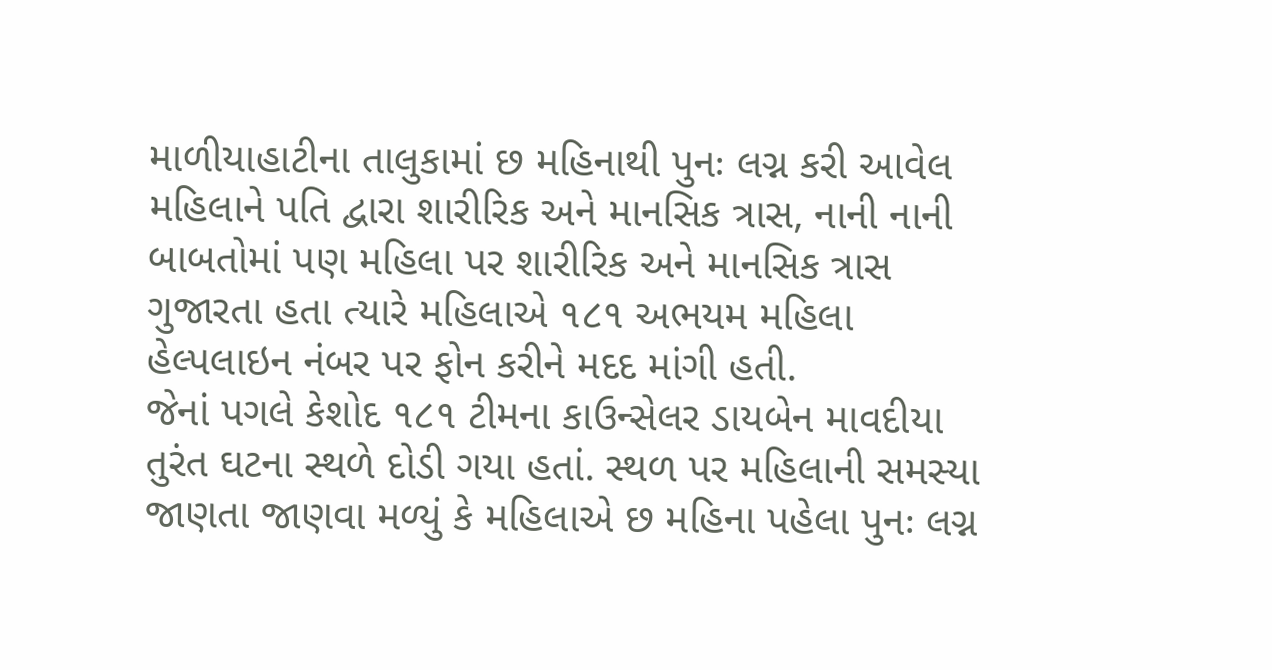માળીયાહાટીના તાલુકામાં છ મહિનાથી પુનઃ લગ્ન કરી આવેલ મહિલાને પતિ દ્વારા શારીરિક અને માનસિક ત્રાસ, નાની નાની બાબતોમાં પણ મહિલા પર શારીરિક અને માનસિક ત્રાસ ગુજારતા હતા ત્યારે મહિલાએ ૧૮૧ અભયમ મહિલા હેલ્પલાઇન નંબર પર ફોન કરીને મદદ માંગી હતી.
જેનાં પગલે કેશોદ ૧૮૧ ટીમના કાઉન્સેલર ડાયબેન માવદીયા તુરંત ઘટના સ્થળે દોડી ગયા હતાં. સ્થળ પર મહિલાની સમસ્યા જાણતા જાણવા મળ્યું કે મહિલાએ છ મહિના પહેલા પુનઃ લગ્ન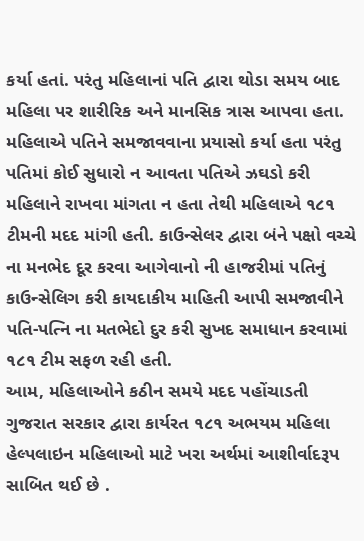કર્યા હતાં. પરંતુ મહિલાનાં પતિ દ્વારા થોડા સમય બાદ મહિલા પર શારીરિક અને માનસિક ત્રાસ આપવા હતા. મહિલાએ પતિને સમજાવવાના પ્રયાસો કર્યા હતા પરંતુ પતિમાં કોઈ સુધારો ન આવતા પતિએ ઝઘડો કરી મહિલાને રાખવા માંગતા ન હતા તેથી મહિલાએ ૧૮૧ ટીમની મદદ માંગી હતી. કાઉન્સેલર દ્વારા બંને પક્ષો વચ્ચે ના મનભેદ દૂર કરવા આગેવાનો ની હાજરીમાં પતિનું કાઉન્સેલિગ કરી કાયદાકીય માહિતી આપી સમજાવીને પતિ-પત્નિ ના મતભેદો દુર કરી સુખદ સમાધાન કરવામાં ૧૮૧ ટીમ સફળ રહી હતી.
આમ, મહિલાઓને કઠીન સમયે મદદ પહોંચાડતી ગુજરાત સરકાર દ્વારા કાર્યરત ૧૮૧ અભયમ મહિલા હેલ્પલાઇન મહિલાઓ માટે ખરા અર્થમાં આશીર્વાદરૂપ સાબિત થઈ છે .